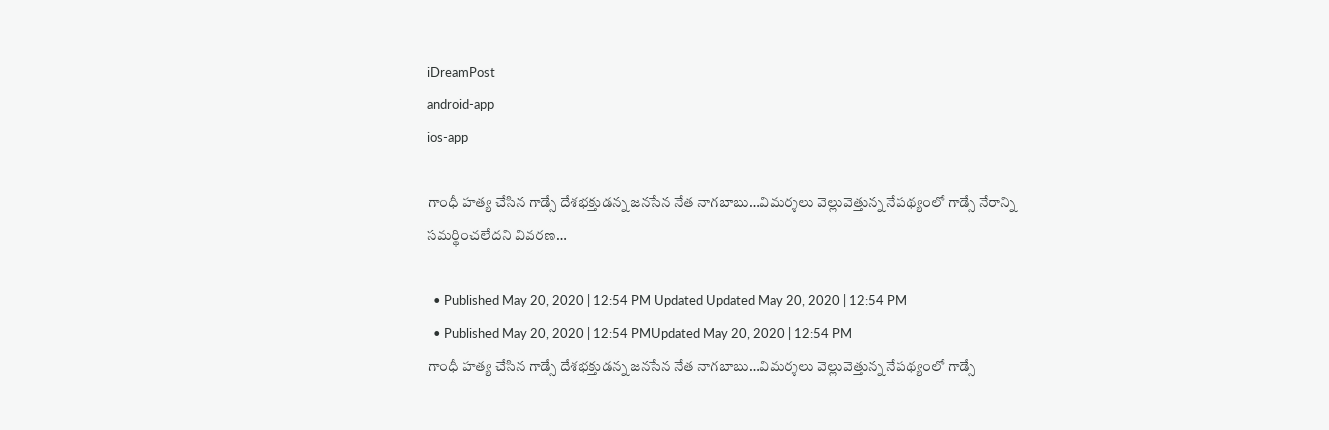iDreamPost
android-app
ios-app

గాంధీ హత్య చేసిన గాడ్సే దేశభక్తుడన్న జనసేన నేత నాగబాబు…విమర్శలు వెల్లువెత్తున్న నేపథ్యంలో గాడ్సే నేరాన్ని సమర్థించలేదని వివరణ…

  • Published May 20, 2020 | 12:54 PM Updated Updated May 20, 2020 | 12:54 PM
  • Published May 20, 2020 | 12:54 PMUpdated May 20, 2020 | 12:54 PM
గాంధీ హత్య చేసిన గాడ్సే దేశభక్తుడన్న జనసేన నేత నాగబాబు…విమర్శలు వెల్లువెత్తున్న నేపథ్యంలో గాడ్సే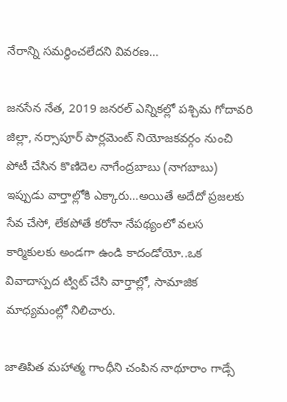నేరాన్ని సమర్థించలేదని వివరణ…

జనసేన నేత, 2019 జనరల్ ఎన్నికల్లో పశ్చిమ గోదావరి జిల్లా, నర్సాపూర్ పార్లమెంట్ నియోజకవర్గం నుంచి పోటీ చేసిన కొణిదెల నాగేంద్రబాబు (నాగబాబు) ఇప్పుడు వార్తాల్లోకి ఎక్కారు…అయితే అదేదో ప్రజలకు సేవ చేసో, లేకపోతే కరోనా నేపథ్యంలో వలస కార్మికులకు అండగా ఉండి కాదండోయో..ఒక వివాదాస్పద ట్విట్ చేసి వార్తాల్లో, సామాజిక మాధ్యమంల్లో నిలిచారు.

జాతిపిత మహాత్మ గాంధీని చంపిన నాథూరాం గాడ్సే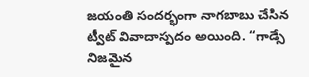జయంతి సందర్భంగా నాగబాబు చేసిన ట్వీట్ వివాదాస్పదం అయింది. “గాడ్సే నిజమైన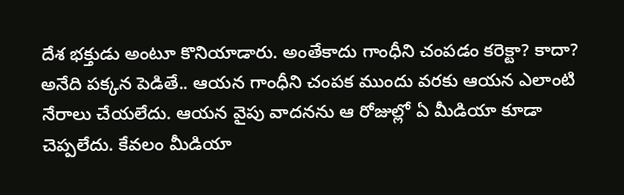దేశ భక్తుడు అంటూ కొనియాడారు. అంతేకాదు గాంధీని చంపడం కరెక్టా? కాదా? అనేది పక్కన పెడితే.. ఆయన గాంధీని చంపక ముందు వరకు ఆయన ఎలాంటి నేరాలు చేయలేదు. ఆయన వైపు వాదనను ఆ రోజుల్లో ఏ మీడియా కూడా చెప్పలేదు. కేవలం మీడియా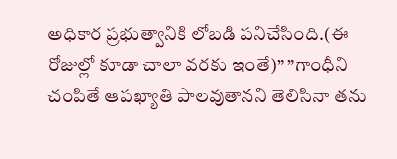అధికార ప్రభుత్వానికి లోబడి పనిచేసింది.(ఈ రోజుల్లో కూడా చాలా వరకు ఇంతే)” ”గాంధీని చంపితే ఆపఖ్యాతి పాలవుతానని తెలిసినా తను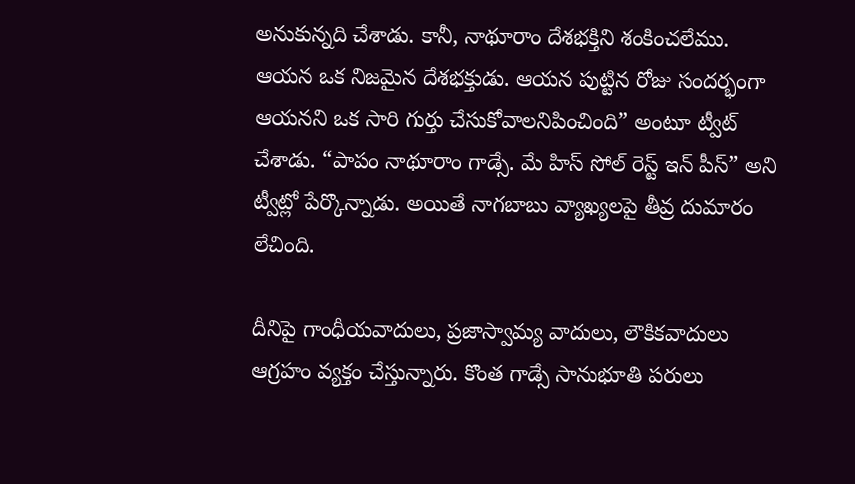అనుకున్నది చేశాడు. కానీ, నాథూరాం దేశభక్తిని శంకించలేము. ఆయన ఒక నిజమైన దేశభక్తుడు. ఆయన పుట్టిన రోజు సందర్భంగా ఆయనని ఒక సారి గుర్తు చేసుకోవాలనిపించింది” అంటూ ట్వీట్ చేశాడు. “పాపం నాథూరాం గాడ్సే. మే హిస్ సోల్ రెస్ట్ ఇన్ పీస్” అని ట్వీట్లో పేర్కొన్నాడు. అయితే నాగబాబు వ్యాఖ్యలపై తీవ్ర దుమారం లేచింది.

దీనిపై గాంధీయవాదులు, ప్రజాస్వామ్య వాదులు, లౌకికవాదులు ఆగ్రహం వ్యక్తం చేస్తున్నారు. కొంత గాడ్సే సానుభూతి పరులు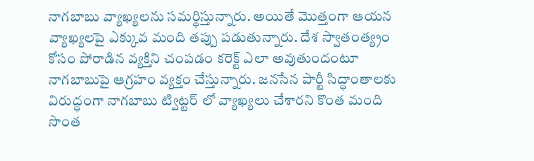నాగబాబు వ్యాఖ్యలను సమర్థిస్తున్నారు. అయితే మొత్తంగా ఆయన వ్యాఖ్యలపై ఎక్కువ మంది తప్పు పడుతున్నారు. దేశ స్వాతంత్య్రం కోసం పోరాడిన వ్యక్తిని చంపడం కరెక్ట్ ఎలా అవుతుందంటూ నాగబాబుపై ఆగ్రహం వ్యక్తం చేస్తున్నారు. జనసేన పార్టీ సిద్ధాంతాలకు విరుద్ధంగా నాగబాబు ట్విట్టర్ లో వ్యాఖ్యలు చేశారని కొంత మంది సొంత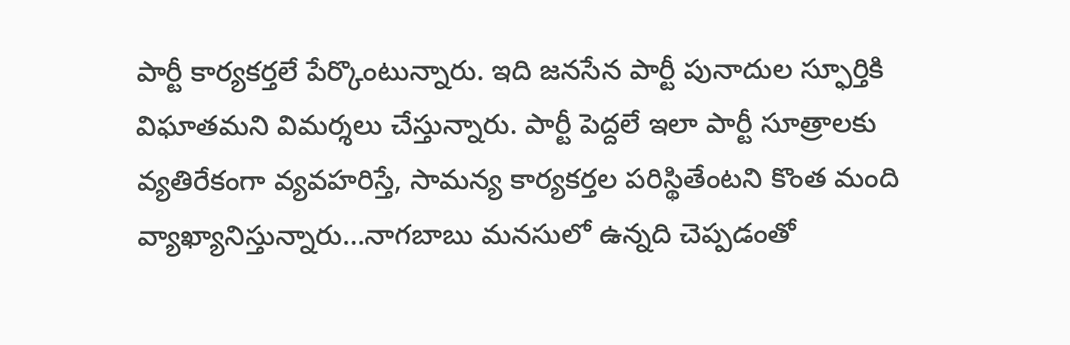పార్టీ కార్యకర్తలే పేర్కొంటున్నారు. ఇది జనసేన పార్టీ పునాదుల స్ఫూర్తికి విఘాతమని విమర్శలు చేస్తున్నారు. పార్టీ పెద్దలే ఇలా పార్టీ సూత్రాలకు వ్యతిరేకంగా వ్యవహరిస్తే, సామన్య కార్యకర్తల పరిస్థితేంటని కొంత మంది వ్యాఖ్యానిస్తున్నారు…నాగబాబు మనసులో ఉన్నది చెప్పడంతో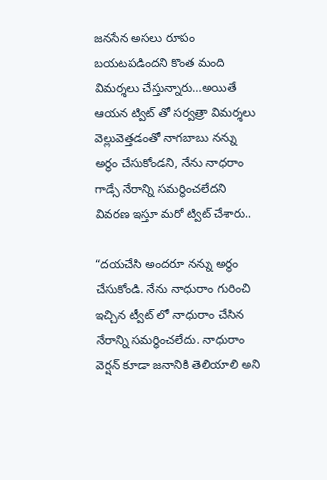జనసేన అసలు రూపం బయటపడిందని కొంత మంది విమర్శలు చేస్తున్నారు…అయితే ఆయన ట్విట్ తో సర్వత్రా విమర్శలు వెల్లువెత్తడంతో నాగబాబు నన్ను అర్థం చేసుకోండని, నేను నాధరాం గాడ్సే నేరాన్ని సమర్థించలేదని వివరణ ఇస్తూ మరో ట్విట్ చేశారు..

“దయచేసి అందరూ నన్ను అర్థం చేసుకోండి. నేను నాధురాం గురించి ఇచ్చిన ట్వీట్ లో నాధురాం చేసిన నేరాన్ని సమర్ధించలేదు. నాధురాం వెర్షన్ కూడా జనానికి తెలియాలి అని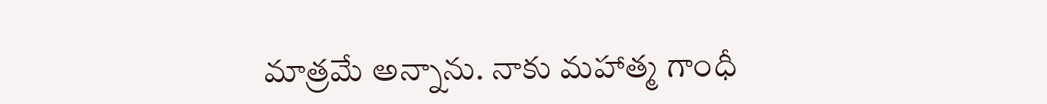మాత్రమే అన్నాను. నాకు మహాత్మ గాంధీ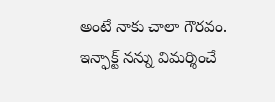అంటే నాకు చాలా గౌరవం. ఇన్ఫాక్ట్ నన్ను విమర్శించే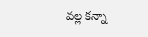వల్ల కన్నా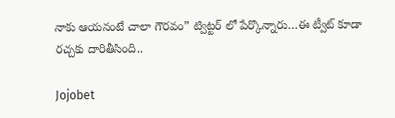నాకు ఆయనంటే చాలా గౌరవం” ట్విట్టర్ లో పేర్కొన్నారు…ఈ ట్వీట్ కూడా రచ్చకు దారితీసింది..

Jojobet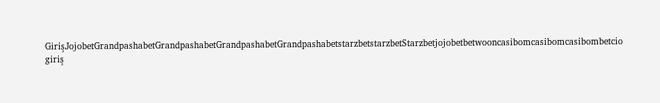GirişJojobetGrandpashabetGrandpashabetGrandpashabetGrandpashabetstarzbetstarzbetStarzbetjojobetbetwooncasibomcasibomcasibombetcio giriş